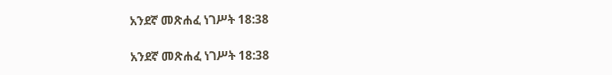አንደኛ መጽሐፈ ነገሥት 18:38

አንደኛ መጽሐፈ ነገሥት 18:38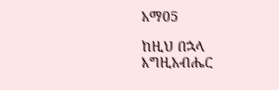አማ05

ከዚህ በኋላ እግዚአብሔር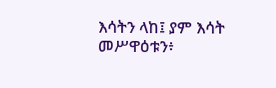እሳትን ላከ፤ ያም እሳት መሥዋዕቱን፥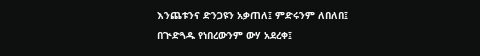እንጨቱንና ድንጋዩን አቃጠለ፤ ምድሩንም ለበለበ፤ በጒድጓዱ የነበረውንም ውሃ አደረቀ፤